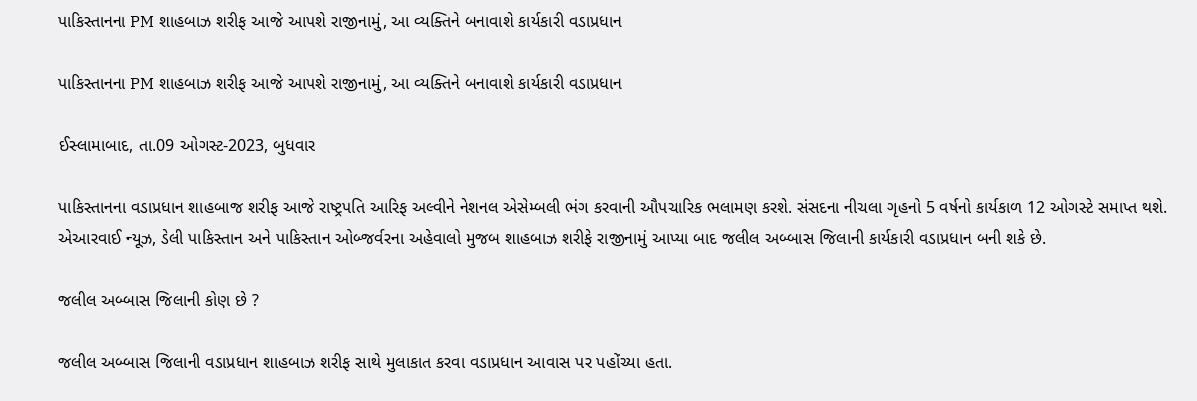પાકિસ્તાનના PM શાહબાઝ શરીફ આજે આપશે રાજીનામું, આ વ્યક્તિને બનાવાશે કાર્યકારી વડાપ્રધાન

પાકિસ્તાનના PM શાહબાઝ શરીફ આજે આપશે રાજીનામું, આ વ્યક્તિને બનાવાશે કાર્યકારી વડાપ્રધાન

ઈસ્લામાબાદ, તા.09 ઓગસ્ટ-2023, બુધવાર

પાકિસ્તાનના વડાપ્રધાન શાહબાજ શરીફ આજે રાષ્ટ્રપતિ આરિફ અલ્વીને નેશનલ એસેમ્બલી ભંગ કરવાની ઔપચારિક ભલામણ કરશે. સંસદના નીચલા ગૃહનો 5 વર્ષનો કાર્યકાળ 12 ઓગસ્ટે સમાપ્ત થશે. એઆરવાઈ ન્યૂઝ, ડેલી પાકિસ્તાન અને પાકિસ્તાન ઓબ્જર્વરના અહેવાલો મુજબ શાહબાઝ શરીફે રાજીનામું આપ્યા બાદ જલીલ અબ્બાસ જિલાની કાર્યકારી વડાપ્રધાન બની શકે છે.

જલીલ અબ્બાસ જિલાની કોણ છે ?

જલીલ અબ્બાસ જિલાની વડાપ્રધાન શાહબાઝ શરીફ સાથે મુલાકાત કરવા વડાપ્રધાન આવાસ પર પહોંચ્યા હતા.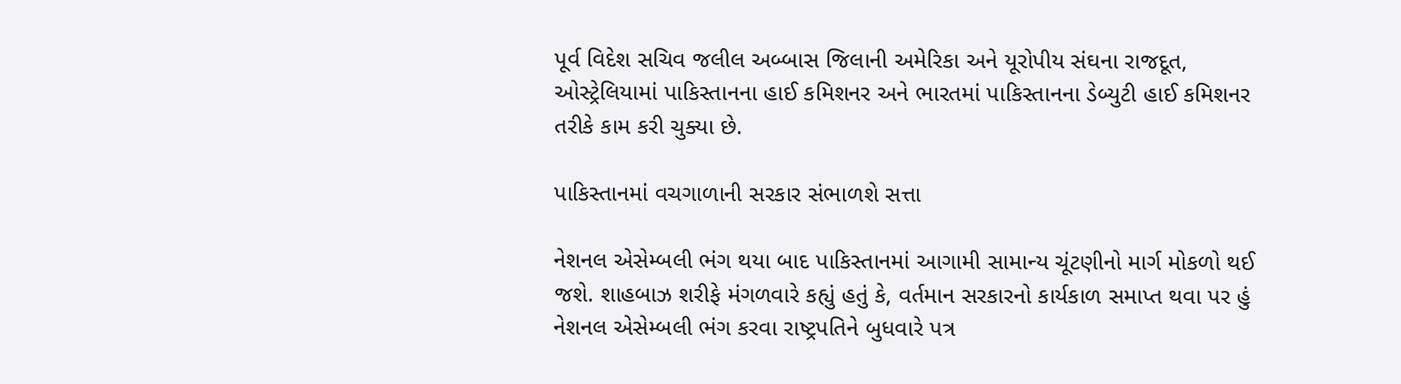પૂર્વ વિદેશ સચિવ જલીલ અબ્બાસ જિલાની અમેરિકા અને યૂરોપીય સંઘના રાજદૂત, ઓસ્ટ્રેલિયામાં પાકિસ્તાનના હાઈ કમિશનર અને ભારતમાં પાકિસ્તાનના ડેબ્યુટી હાઈ કમિશનર તરીકે કામ કરી ચુક્યા છે.

પાકિસ્તાનમાં વચગાળાની સરકાર સંભાળશે સત્તા

નેશનલ એસેમ્બલી ભંગ થયા બાદ પાકિસ્તાનમાં આગામી સામાન્ય ચૂંટણીનો માર્ગ મોકળો થઈ જશે. શાહબાઝ શરીફે મંગળવારે કહ્યું હતું કે, વર્તમાન સરકારનો કાર્યકાળ સમાપ્ત થવા પર હું નેશનલ એસેમ્બલી ભંગ કરવા રાષ્ટ્રપતિને બુધવારે પત્ર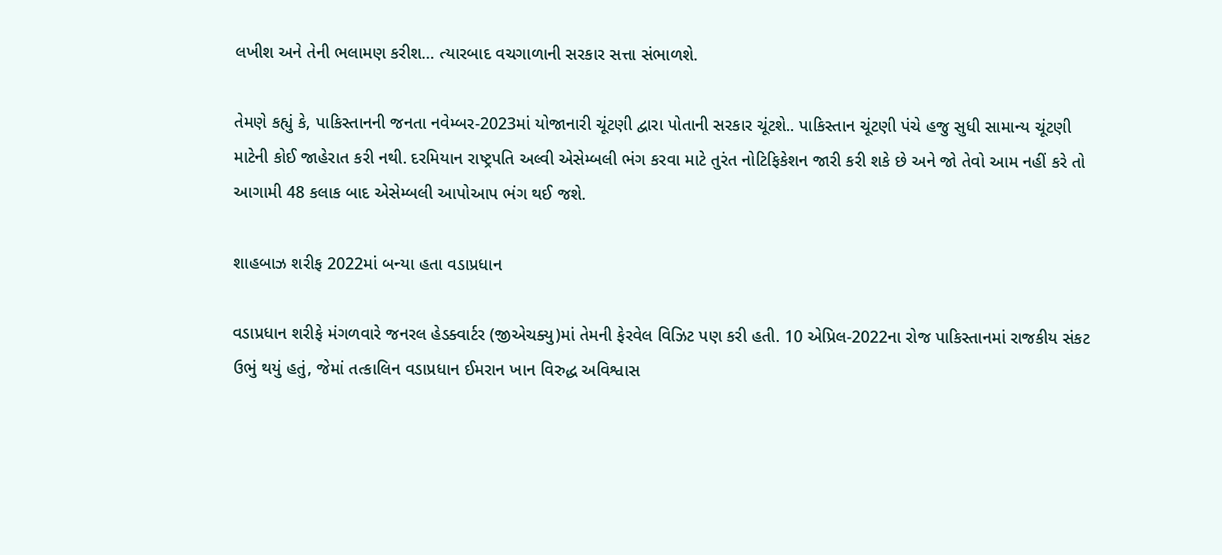લખીશ અને તેની ભલામણ કરીશ… ત્યારબાદ વચગાળાની સરકાર સત્તા સંભાળશે.

તેમણે કહ્યું કે, પાકિસ્તાનની જનતા નવેમ્બર-2023માં યોજાનારી ચૂંટણી દ્વારા પોતાની સરકાર ચૂંટશે.. પાકિસ્તાન ચૂંટણી પંચે હજુ સુધી સામાન્ય ચૂંટણી માટેની કોઈ જાહેરાત કરી નથી. દરમિયાન રાષ્ટ્રપતિ અલ્વી એસેમ્બલી ભંગ કરવા માટે તુરંત નોટિફિકેશન જારી કરી શકે છે અને જો તેવો આમ નહીં કરે તો આગામી 48 કલાક બાદ એસેમ્બલી આપોઆપ ભંગ થઈ જશે.

શાહબાઝ શરીફ 2022માં બન્યા હતા વડાપ્રધાન

વડાપ્રધાન શરીફે મંગળવારે જનરલ હેડક્વાર્ટર (જીએચક્યુ)માં તેમની ફેરવેલ વિઝિટ પણ કરી હતી. 10 એપ્રિલ-2022ના રોજ પાકિસ્તાનમાં રાજકીય સંકટ ઉભું થયું હતું, જેમાં તત્કાલિન વડાપ્રધાન ઈમરાન ખાન વિરુદ્ધ અવિશ્વાસ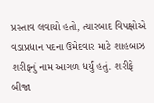પ્રસ્તાવ લવાયો હતો, ત્યારબાદ વિપક્ષોએ વડાપ્રધાન પદના ઉમેદવાર માટે શાહબાઝ શરીફનું નામ આગળ ધર્યું હતું. શરીફે બીજા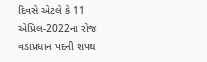દિવસે એટલે કે 11 એપ્રિલ-2022ના રોજ વડાપ્રધાન પદની શપથ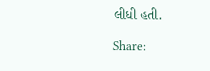લીધી હતી.

Share: